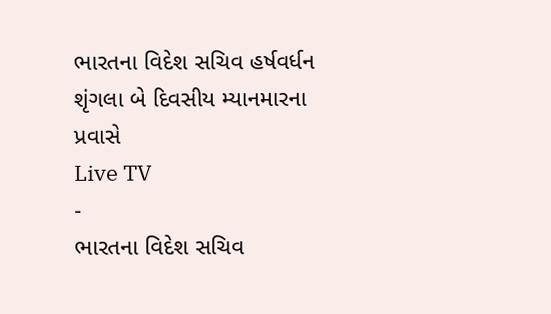ભારતના વિદેશ સચિવ હર્ષવર્ધન શૃંગલા બે દિવસીય મ્યાનમારના પ્રવાસે
Live TV
-
ભારતના વિદેશ સચિવ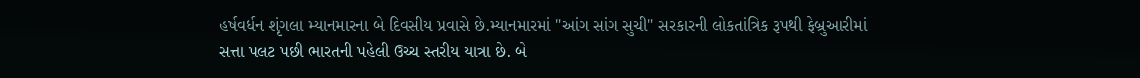હર્ષવર્ધન શૃંગલા મ્યાનમારના બે દિવસીય પ્રવાસે છે.મ્યાનમારમાં "આંગ સાંગ સુચી" સરકારની લોકતાંત્રિક રૂપથી ફેબ્રુઆરીમાં સત્તા પલટ પછી ભારતની પહેલી ઉચ્ચ સ્તરીય યાત્રા છે. બે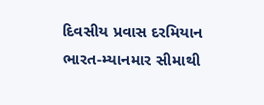દિવસીય પ્રવાસ દરમિયાન ભારત-મ્યાનમાર સીમાથી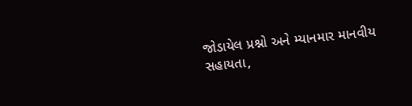જોડાયેલ પ્રશ્નો અને મ્યાનમાર માનવીય સહાયતા,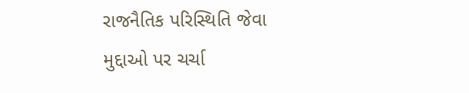રાજનૈતિક પરિસ્થિતિ જેવા મુદ્દાઓ પર ચર્ચા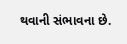થવાની સંભાવના છે.